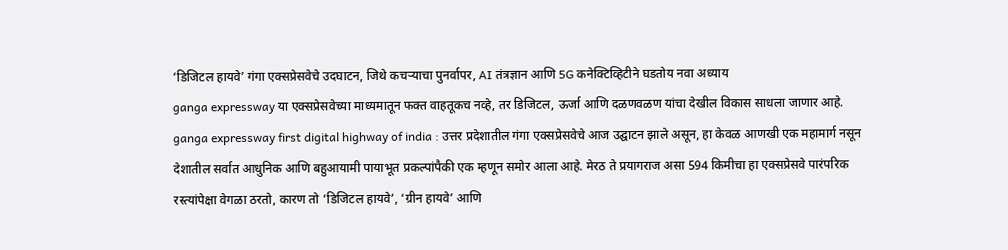‘डिजिटल हायवे’ गंगा एक्सप्रेसवेचे उदघाटन, जिथे कचऱ्याचा पुनर्वापर, AI तंत्रज्ञान आणि 5G कनेक्टिव्हिटीने घडतोय नवा अध्याय
ganga expressway या एक्सप्रेसवेच्या माध्यमातून फक्त वाहतूकच नव्हे, तर डिजिटल, ऊर्जा आणि दळणवळण यांचा देखील विकास साधला जाणार आहे.
ganga expressway first digital highway of india : उत्तर प्रदेशातील गंगा एक्सप्रेसवेचे आज उद्घाटन झाले असून, हा केवळ आणखी एक महामार्ग नसून देशातील सर्वात आधुनिक आणि बहुआयामी पायाभूत प्रकल्पांपैकी एक म्हणून समोर आला आहे. मेरठ ते प्रयागराज असा 594 किमीचा हा एक्सप्रेसवे पारंपरिक रस्त्यांपेक्षा वेगळा ठरतो, कारण तो ‘डिजिटल हायवे’, ‘ग्रीन हायवे’ आणि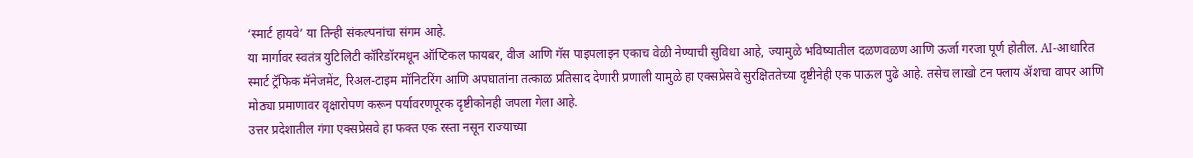‘स्मार्ट हायवे’ या तिन्ही संकल्पनांचा संगम आहे.
या मार्गावर स्वतंत्र युटिलिटी कॉरिडॉरमधून ऑप्टिकल फायबर, वीज आणि गॅस पाइपलाइन एकाच वेळी नेण्याची सुविधा आहे, ज्यामुळे भविष्यातील दळणवळण आणि ऊर्जा गरजा पूर्ण होतील. AI-आधारित स्मार्ट ट्रॅफिक मॅनेजमेंट, रिअल-टाइम मॉनिटरिंग आणि अपघातांना तत्काळ प्रतिसाद देणारी प्रणाली यामुळे हा एक्सप्रेसवे सुरक्षिततेच्या दृष्टीनेही एक पाऊल पुढे आहे. तसेच लाखो टन फ्लाय ॲशचा वापर आणि मोठ्या प्रमाणावर वृक्षारोपण करून पर्यावरणपूरक दृष्टीकोनही जपला गेला आहे.
उत्तर प्रदेशातील गंगा एक्सप्रेसवे हा फक्त एक रस्ता नसून राज्याच्या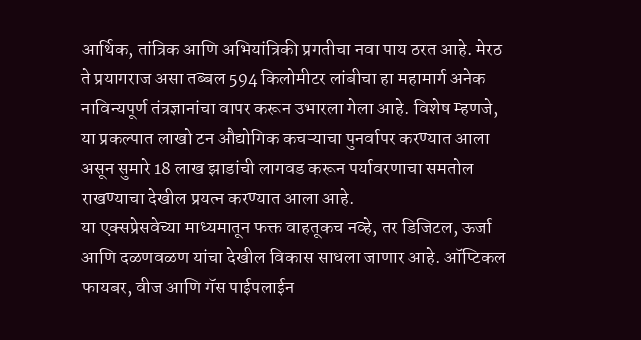आर्थिक, तांत्रिक आणि अभियांत्रिकी प्रगतीचा नवा पाय ठरत आहे. मेरठ ते प्रयागराज असा तब्बल 594 किलोमीटर लांबीचा हा महामार्ग अनेक नाविन्यपूर्ण तंत्रज्ञानांचा वापर करून उभारला गेला आहे. विशेष म्हणजे, या प्रकल्पात लाखो टन औद्योगिक कचऱ्याचा पुनर्वापर करण्यात आला असून सुमारे 18 लाख झाडांची लागवड करून पर्यावरणाचा समतोल राखण्याचा देखील प्रयत्न करण्यात आला आहे.
या एक्सप्रेसवेच्या माध्यमातून फक्त वाहतूकच नव्हे, तर डिजिटल, ऊर्जा आणि दळणवळण यांचा देखील विकास साधला जाणार आहे. ऑप्टिकल फायबर, वीज आणि गॅस पाईपलाईन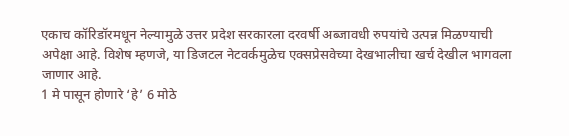एकाच कॉरिडॉरमधून नेल्यामुळे उत्तर प्रदेश सरकारला दरवर्षी अब्जावधी रुपयांचे उत्पन्न मिळण्याची अपेक्षा आहे. विशेष म्हणजे, या डिजटल नेटवर्कमुळेच एक्सप्रेसवेच्या देखभालीचा खर्च देखील भागवला जाणार आहे.
1 मे पासून होणारे ‘हे’ 6 मोठे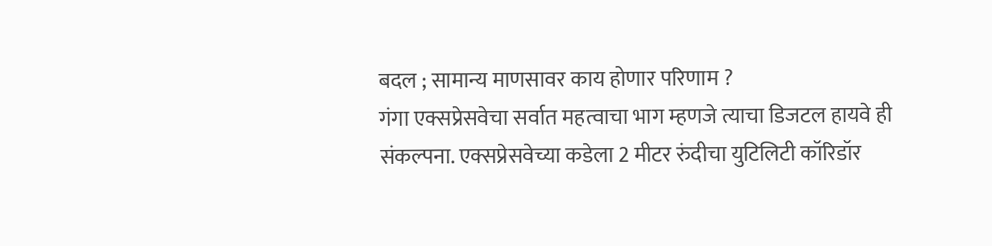बदल ; सामान्य माणसावर काय होणार परिणाम ?
गंगा एक्सप्रेसवेचा सर्वात महत्वाचा भाग म्हणजे त्याचा डिजटल हायवे ही संकल्पना. एक्सप्रेसवेच्या कडेला 2 मीटर रुंदीचा युटिलिटी कॉरिडॉर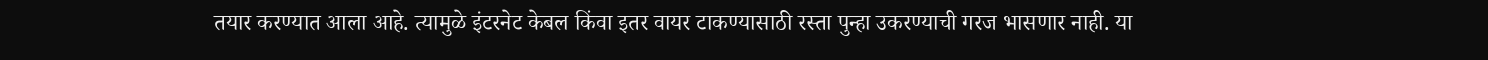तयार करण्यात आला आहे. त्यामुळे इंटरनेट केबल किंवा इतर वायर टाकण्यासाठी रस्ता पुन्हा उकरण्याची गरज भासणार नाही. या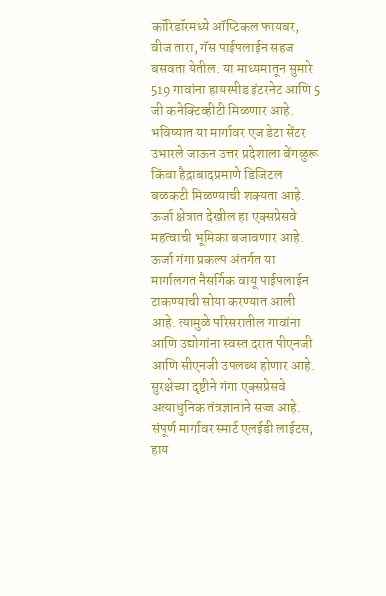कॉरिडॉरमध्ये ऑप्टिकल फायबर, वीज तारा, गॅस पाईपलाईन सहज बसवता येतील. या माध्यमातून सुमारे 519 गावांना हायस्पीड इंटरनेट आणि 5 जी कनेक्टिव्हीटी मिळणार आहे. भविष्यात या मार्गावर एज डेटा सेंटर उभारले जाऊन उत्तर प्रदेशाला बेंगळुरू किंवा हैद्राबादप्रमाणे डिजिटल बळकटी मिळण्याची शक्यता आहे.
ऊर्जा क्षेत्रात देखील हा एक्सप्रेसवे महत्वाची भूमिका बजावणार आहे. ऊर्जा गंगा प्रकल्प अंतर्गत या मार्गालगत नैसर्गिक वायू पाईपलाईन टाकण्याची सोया करण्यात आली आहे. त्यामुळे परिसरातील गावांना आणि उद्योगांना स्वस्त दरात पीएनजी आणि सीएनजी उपलब्ध होणार आहे. सुरक्षेच्या दृष्टीने गंगा एक्सप्रेसवे अत्याधुनिक तंत्रज्ञानाने सज्ज आहे. संपूर्ण मार्गावर स्मार्ट एलईडी लाईटस, हाय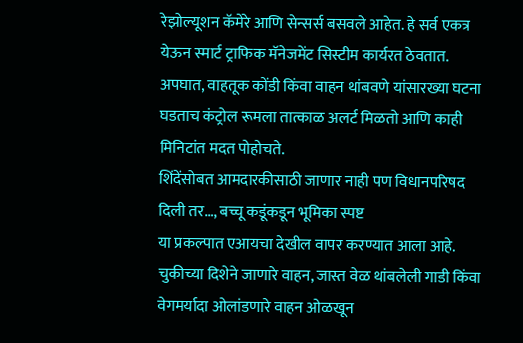रेझोल्यूशन कॅमेरे आणि सेन्सर्स बसवले आहेत. हे सर्व एकत्र येऊन स्मार्ट ट्राफिक मॅनेजमेंट सिस्टीम कार्यरत ठेवतात. अपघात, वाहतूक कोंडी किंवा वाहन थांबवणे यांसारख्या घटना घडताच कंट्रोल रूमला तात्काळ अलर्ट मिळतो आणि काही मिनिटांत मदत पोहोचते.
शिंदेंसोबत आमदारकीसाठी जाणार नाही पण विधानपरिषद दिली तर…, बच्चू कडूंकडून भूमिका स्पष्ट
या प्रकल्पात एआयचा देखील वापर करण्यात आला आहे. चुकीच्या दिशेने जाणारे वाहन, जास्त वेळ थांबलेली गाडी किंवा वेगमर्यादा ओलांडणारे वाहन ओळखून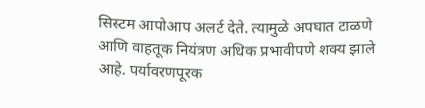सिस्टम आपोआप अलर्ट देते. त्यामुळे अपघात टाळणे आणि वाहतूक नियंत्रण अधिक प्रभावीपणे शक्य झाले आहे. पर्यावरणपूरक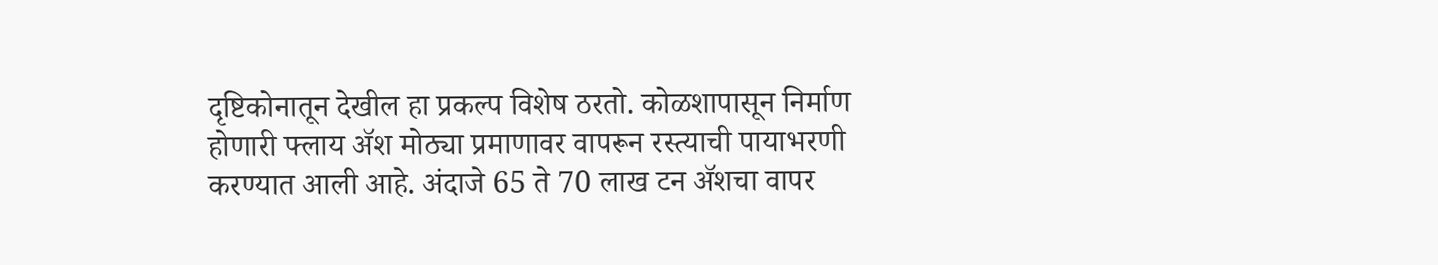दृष्टिकोनातून देखील हा प्रकल्प विशेष ठरतो. कोळशापासून निर्माण होणारी फ्लाय ॲश मोठ्या प्रमाणावर वापरून रस्त्याची पायाभरणी करण्यात आली आहे. अंदाजे 65 ते 70 लाख टन ॲशचा वापर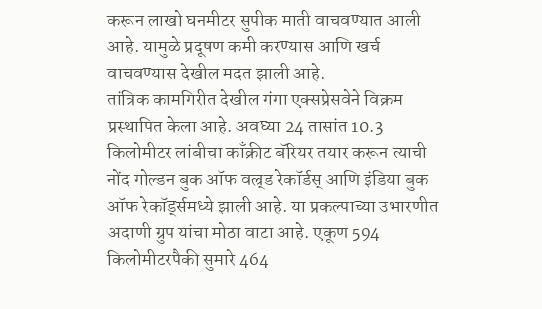करून लाखो घनमीटर सुपीक माती वाचवण्यात आली आहे. यामुळे प्रदूषण कमी करण्यास आणि खर्च वाचवण्यास देखील मदत झाली आहे.
तांत्रिक कामगिरीत देखील गंगा एक्सप्रेसवेने विक्रम प्रस्थापित केला आहे. अवघ्या 24 तासांत 10.3 किलोमीटर लांबीचा काँक्रीट बॅरियर तयार करून त्याची नोंद गोल्डन बुक ऑफ वल्र्ड रेकॉर्डस् आणि इंडिया बुक ऑफ रेकॉर्ड्समध्ये झाली आहे. या प्रकल्पाच्या उभारणीत अदाणी ग्रुप यांचा मोठा वाटा आहे. एकूण 594 किलोमीटरपैकी सुमारे 464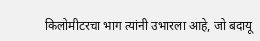किलोमीटरचा भाग त्यांनी उभारला आहे, जो बदायू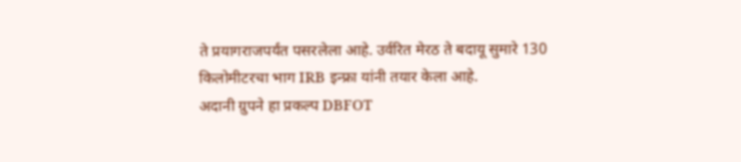ते प्रयागराजपर्यंत पसरलेला आहे. उर्वरित मेरठ ते बदायू सुमारे 130 किलोमीटरचा भाग IRB इन्फ्रा यांनी तयार केला आहे.
अदानी ग्रुपने हा प्रकल्प DBFOT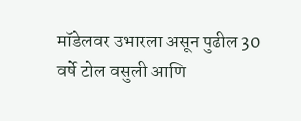मॉडेलवर उभारला असून पुढील 30 वर्षे टोल वसुली आणि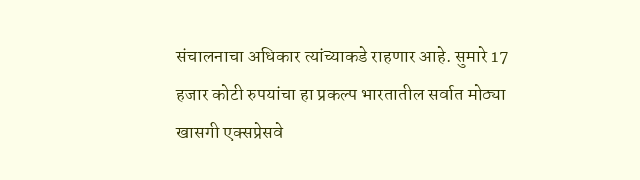संचालनाचा अधिकार त्यांच्याकडे राहणार आहे. सुमारे 17 हजार कोटी रुपयांचा हा प्रकल्प भारतातील सर्वात मोठ्या खासगी एक्सप्रेसवे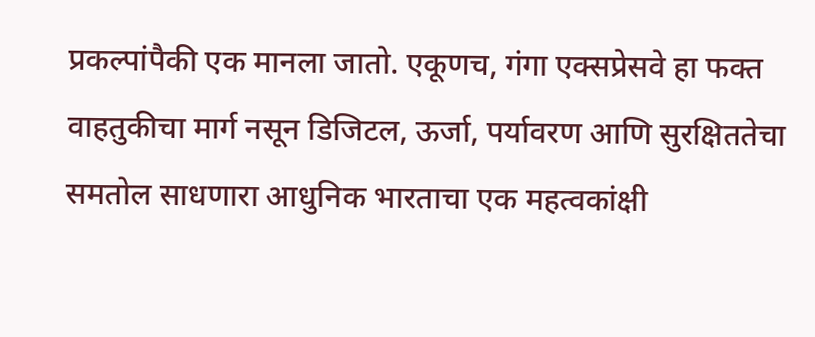प्रकल्पांपैकी एक मानला जातो. एकूणच, गंगा एक्सप्रेसवे हा फक्त वाहतुकीचा मार्ग नसून डिजिटल, ऊर्जा, पर्यावरण आणि सुरक्षिततेचा समतोल साधणारा आधुनिक भारताचा एक महत्वकांक्षी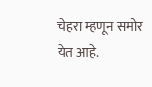चेहरा म्हणून समोर येत आहे.